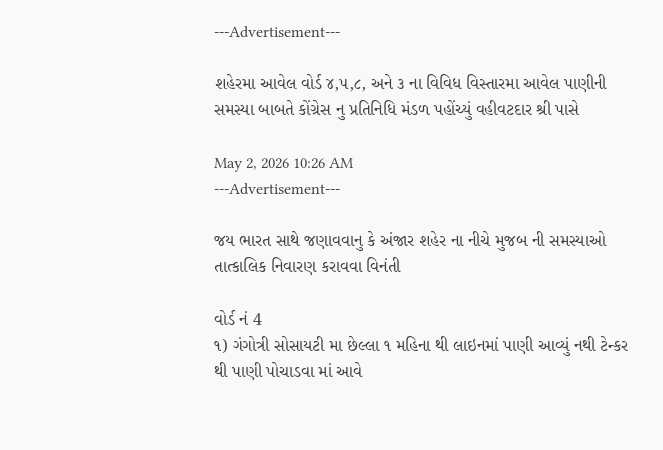---Advertisement---

શહેરમા આવેલ વોર્ડ ૪,૫,૮, અને ૩ ના વિવિધ વિસ્તારમા આવેલ પાણીની સમસ્યા બાબતે કોંગ્રેસ નુ પ્રતિનિધિ મંડળ પહોંચ્યું વહીવટદાર શ્રી પાસે

May 2, 2026 10:26 AM
---Advertisement---

જય ભારત સાથે જણાવવાનુ કે અંજાર શહેર ના નીચે મુજબ ની સમસ્યાઓ તાત્કાલિક નિવારણ કરાવવા વિનંતી

વોર્ડ નં 4
૧) ગંગોત્રી સોસાયટી મા છેલ્લા ૧ મહિના થી લાઇનમાં પાણી આવ્યું નથી ટેન્કર થી પાણી પોચાડવા માં આવે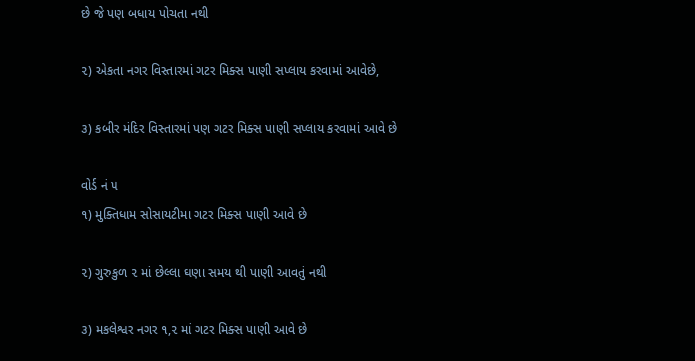છે જે પણ બધાય પોચતા નથી

૨) એકતા નગર વિસ્તારમાં ગટર મિક્સ પાણી સપ્લાય કરવામાં આવેછે,

૩) કબીર મંદિર વિસ્તારમાં પણ ગટર મિક્સ પાણી સપ્લાય કરવામાં આવે છે

વોર્ડ નં ૫
૧) મુક્તિધામ સોસાયટીમા ગટર મિક્સ પાણી આવે છે

૨) ગુરુકુળ ૨ માં છેલ્લા ઘણા સમય થી પાણી આવતું નથી

૩) મકલેશ્વર નગર ૧,૨ માં ગટર મિક્સ પાણી આવે છે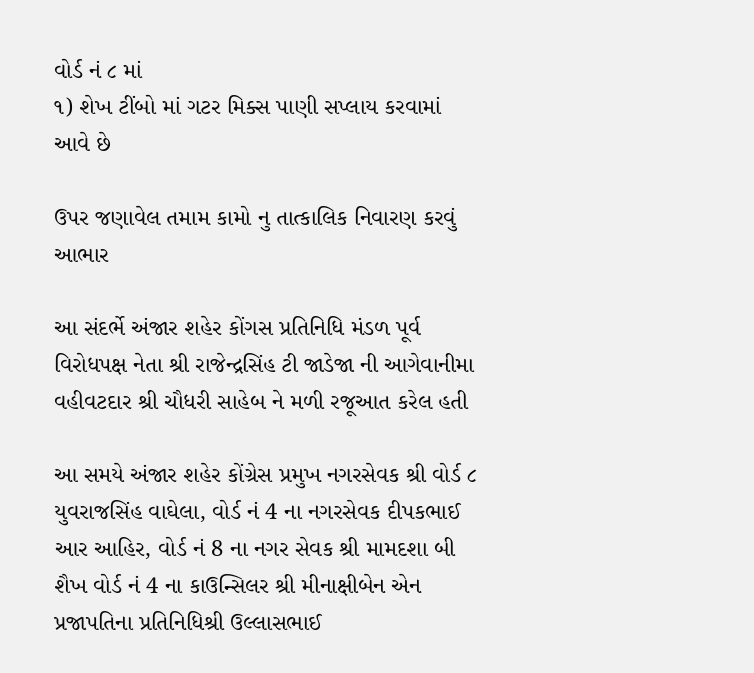વોર્ડ નં ૮ માં
૧) શેખ ટીંબો માં ગટર મિક્સ પાણી સપ્લાય કરવામાં આવે છે

ઉપર જણાવેલ તમામ કામો નુ તાત્કાલિક નિવારણ કરવું આભાર

આ સંદર્ભે અંજાર શહેર કોંગસ પ્રતિનિધિ મંડળ પૂર્વ વિરોધપક્ષ નેતા શ્રી રાજેન્દ્રસિંહ ટી જાડેજા ની આગેવાનીમા વહીવટદાર શ્રી ચૌધરી સાહેબ ને મળી રજૂઆત કરેલ હતી

આ સમયે અંજાર શહેર કોંગ્રેસ પ્રમુખ નગરસેવક શ્રી વોર્ડ ૮ યુવરાજસિંહ વાઘેલા, વોર્ડ નં 4 ના નગરસેવક દીપકભાઈ આર આહિર, વોર્ડ નં 8 ના નગર સેવક શ્રી મામદશા બી શૈખ વોર્ડ નં 4 ના કાઉન્સિલર શ્રી મીનાક્ષીબેન એન પ્રજાપતિના પ્રતિનિધિશ્રી ઉલ્લાસભાઈ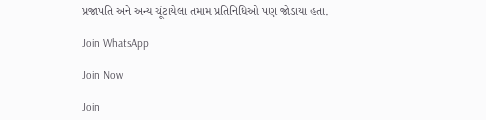પ્રજાપતિ અને અન્ય ચૂંટાયેલા તમામ પ્રતિનિધિઓ પણ જોડાયા હતા.

Join WhatsApp

Join Now

Join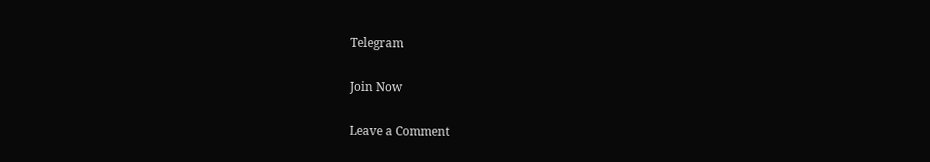Telegram

Join Now

Leave a Comment